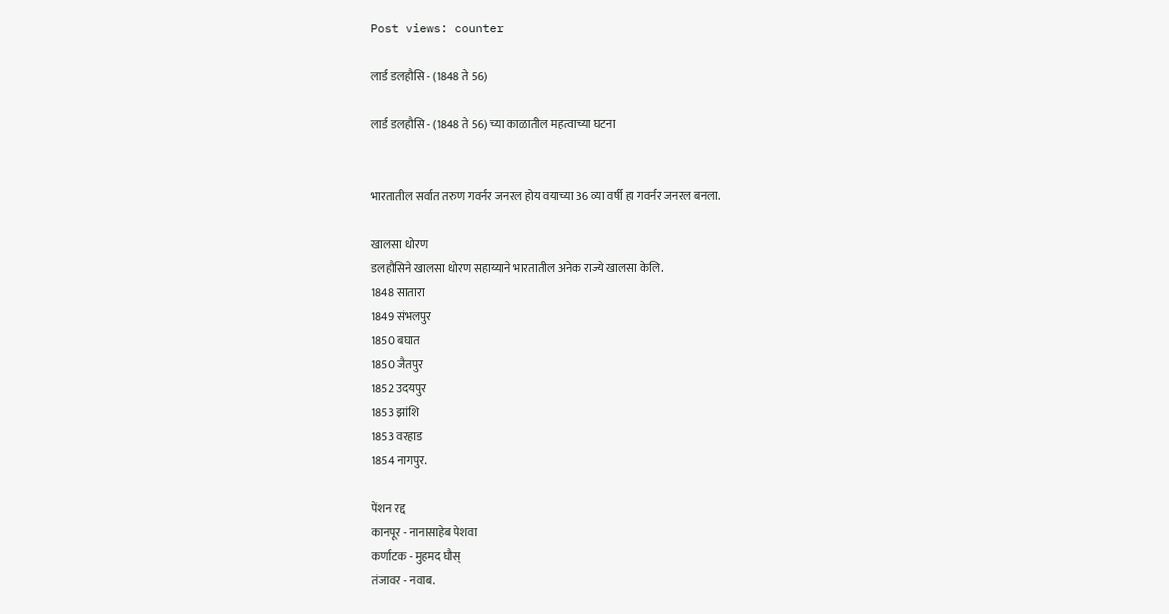Post views: counter

लार्ड डलहौसि - (1848 ते 56)

लार्ड डलहौसि - (1848 ते 56) च्या काळातील महत्वाच्या घटना


भारतातील सर्वात तरुण गवर्नर जनरल होय वयाच्या 36 व्या वर्षी हा गवर्नर जनरल बनला.

खालसा धोरण
डलहौसिने खालसा धोरण सहाय्याने भारतातील अनेक राज्ये खालसा केलि.
1848 सातारा
1849 संभलपुर
1850 बघात
1850 जैतपुर
1852 उदयपुर
1853 झांशि
1853 वरहाड
1854 नागपुर.

पेंशन रद्द
कानपूर - नानासाहेब पेशवा
कर्णाटक - मुहमद घौस्
तंजावर - नवाब.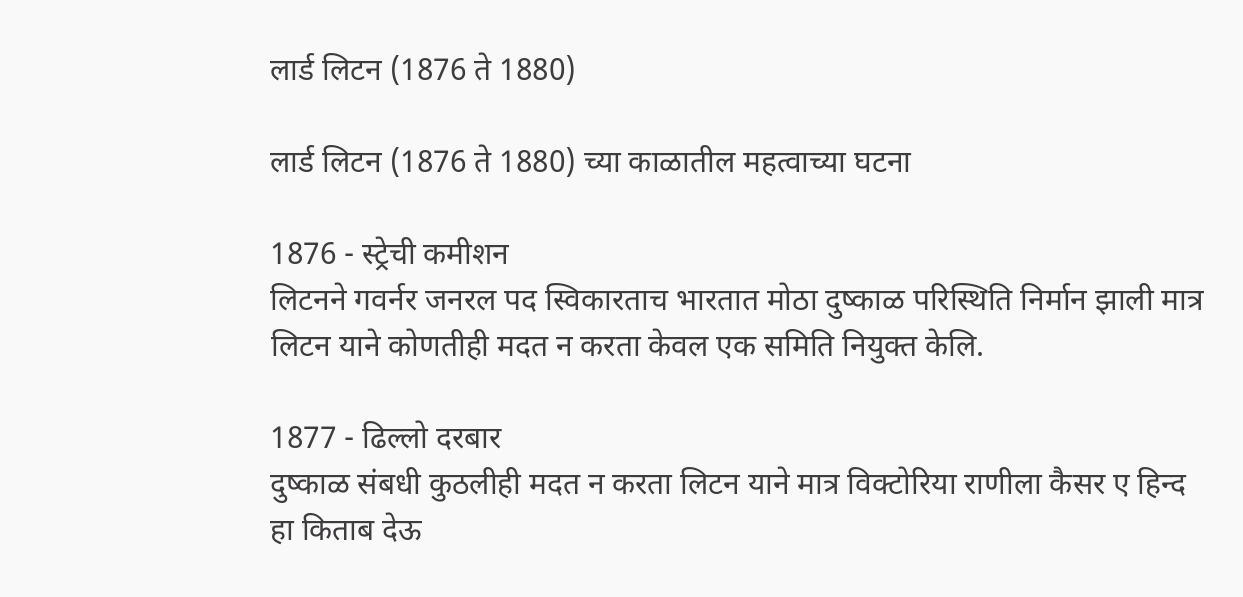लार्ड लिटन (1876 ते 1880)

लार्ड लिटन (1876 ते 1880) च्या काळातील महत्वाच्या घटना

1876 - स्ट्रेची कमीशन
लिटनने गवर्नर जनरल पद स्विकारताच भारतात मोठा दुष्काळ परिस्थिति निर्मान झाली मात्र लिटन याने कोणतीही मदत न करता केवल एक समिति नियुक्त केलि.

1877 - ढिल्लो दरबार
दुष्काळ संबधी कुठलीही मदत न करता लिटन याने मात्र विक्टोरिया राणीला कैसर ए हिन्द हा किताब देऊ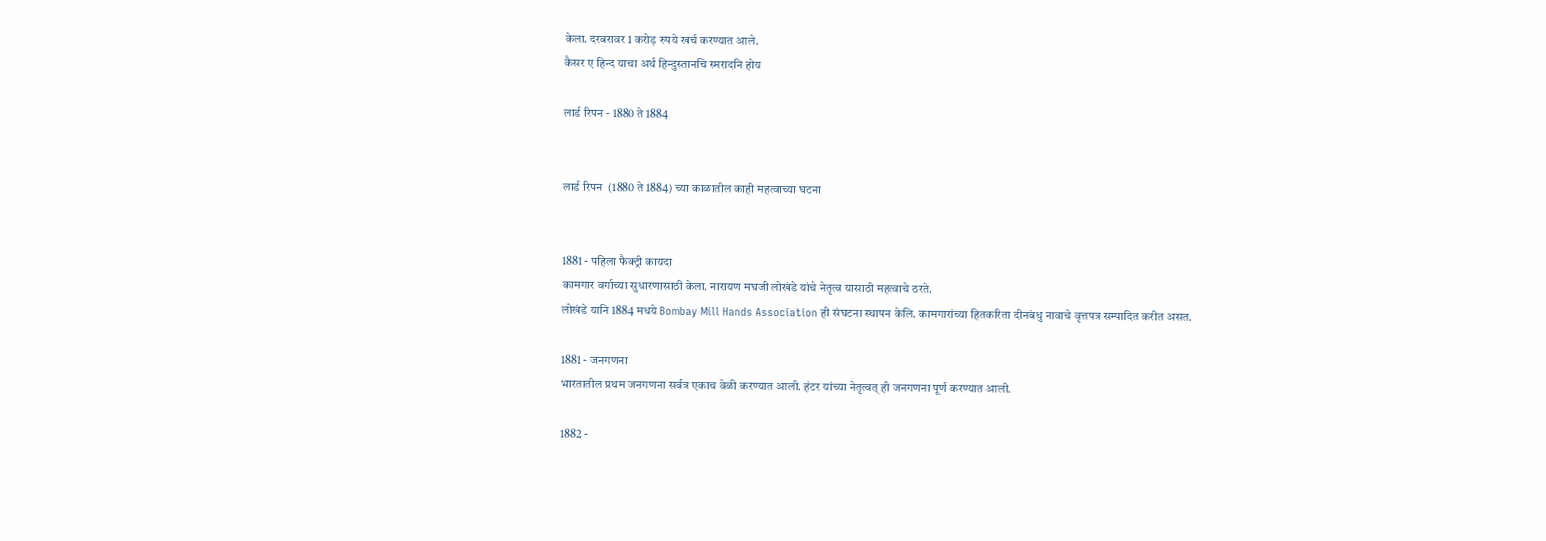केला. दरबरावर 1 करोड़ रुपये खर्च करण्यात आले.
कैसर ए हिन्द याचा अर्थ हिन्दुस्तानचि स्मरादनि होय

लार्ड रिपन - 1880 ते 1884


लार्ड रिपन  (1880 ते 1884) च्या काळातील काही महत्वाच्या घटना


1881 - पहिला फैक्ट्री कायदा
कामगार वर्गाच्या सुधारणासाठी केला. नारायण मघजी लोखंडे यांचे नेतृत्व यासाठी महत्वाचे ठरते.
लोखंडे यानि 1884 मधये Bombay Mill Hands Association ही संघटना स्थापन केलि. कामगारांच्या हितकरिता दीनबंधु नावाचे वृत्तपत्र सम्पादित करीत असत.

1881 - जनगणना
भारतातील प्रथम जनगणना सर्वत्र एकाच वेळी करण्यात आली. हंटर यांच्या नेतृत्वत् ही जनगणना पूर्ण करण्यात आली.

1882 -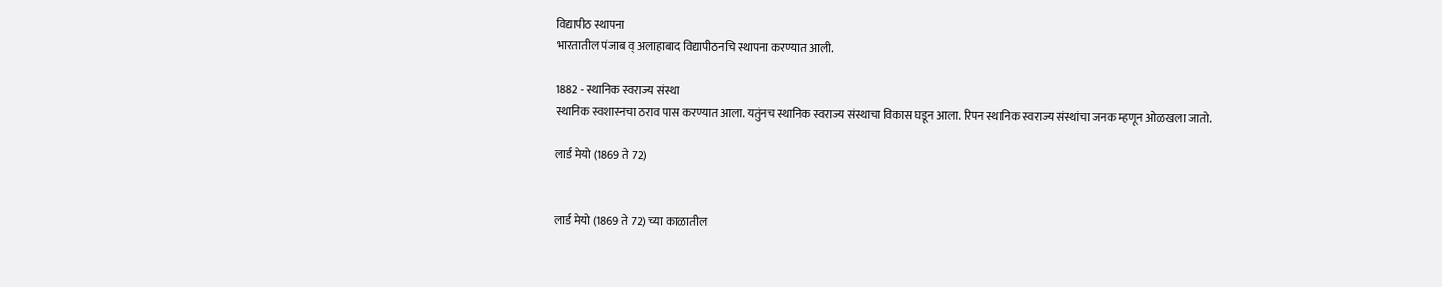विद्यापीठ स्थापना
भारतातील पंजाब व् अलाहाबाद विद्यापीठनचि स्थापना करण्यात आली.

1882 - स्थानिक स्वराज्य संस्था
स्थानिक स्वशास्नचा ठराव पास करण्यात आला. यतुंनच स्थानिक स्वराज्य संस्थाचा विकास घडून आला. रिपन स्थानिक स्वराज्य संस्थांचा जनक म्हणून ओळखला जातो.

लार्ड मेयो (1869 ते 72)


लार्ड मेयो (1869 ते 72) च्या काळातील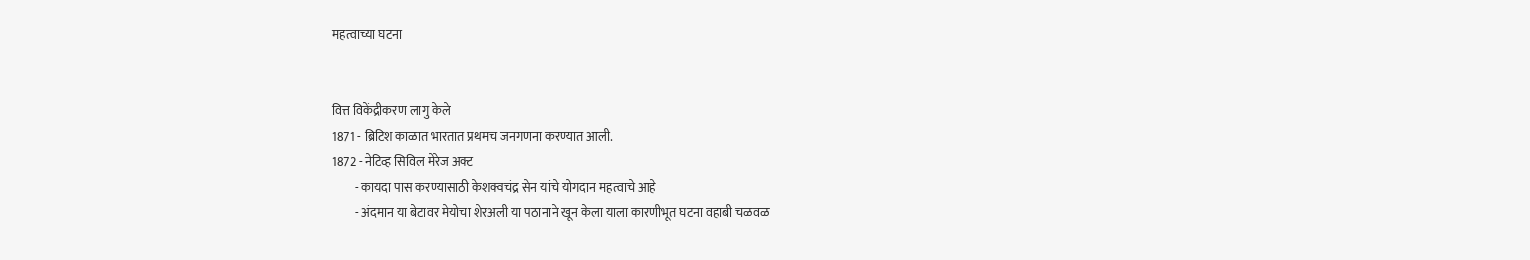महत्वाच्या घटना


वित्त विकेंद्रीकरण लागु केले
1871 - ब्रिटिश काळात भारतात प्रथमच जनगणना करण्यात आली.
1872 - नेटिव्ह सिविल मेरेज अक्ट
         - कायदा पास करण्यासाठी केशक्वचंद्र सेन यांचे योगदान महत्वाचे आहे
         - अंदमान या बेटावर मेयोचा शेरअली या पठानाने खून केला याला कारणीभूत घटना वहाबी चळवळ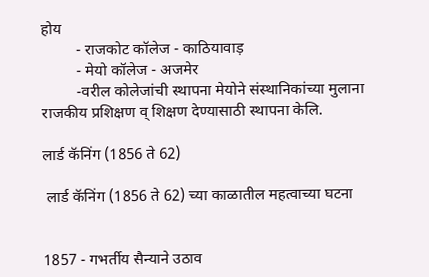होय
         - राजकोट कॉलेज - काठियावाड़
         - मेयो कॉलेज - अजमेर
         -वरील कोलेजांची स्थापना मेयोने संस्थानिकांच्या मुलाना राजकीय प्रशिक्षण व् शिक्षण देण्यासाठी स्थापना केलि.

लार्ड कॅनिंग (1856 ते 62)

 लार्ड कॅनिंग (1856 ते 62) च्या काळातील महत्वाच्या घटना


1857 - गभर्तीय सैन्याने उठाव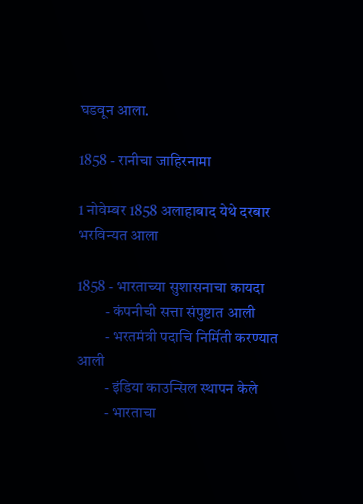घडवून आला.

1858 - रानीचा जाहिरनामा

1 नोवेम्बर 1858 अलाहाबाद येथे दरबार भरविन्यत आला

1858 - भारताच्या सुशासनाचा कायदा
         - कंपनीची सत्ता संपुष्टात आली
         - भरतमंत्री पदाचि निर्मिती करण्यात आली
         - इंडिया काउन्सिल स्थापन केले
         - भारताचा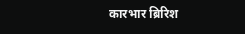कारभार ब्रिरिश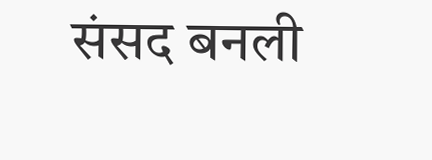संसद बनली